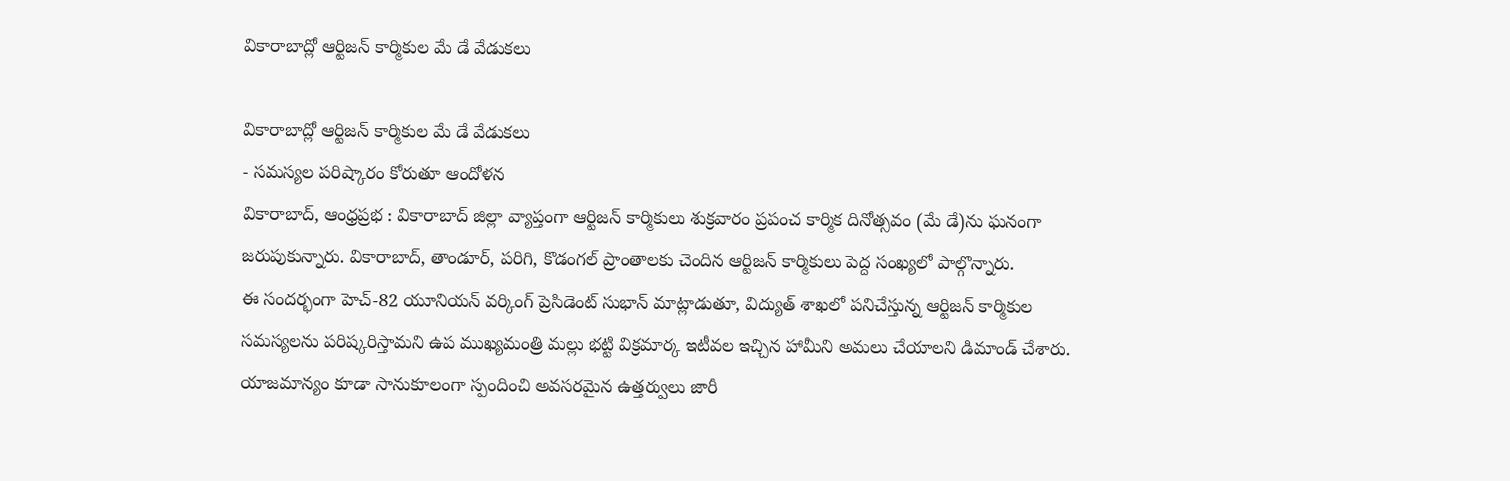వికారాబాద్లో ఆర్టిజన్ కార్మికుల మే డే వేడుకలు

వికారాబాద్లో ఆర్టిజన్ కార్మికుల మే డే వేడుకలు
- సమస్యల పరిష్కారం కోరుతూ ఆందోళన
వికారాబాద్, ఆంధ్రప్రభ : వికారాబాద్ జిల్లా వ్యాప్తంగా ఆర్టిజన్ కార్మికులు శుక్రవారం ప్రపంచ కార్మిక దినోత్సవం (మే డే)ను ఘనంగా జరుపుకున్నారు. వికారాబాద్, తాండూర్, పరిగి, కొడంగల్ ప్రాంతాలకు చెందిన ఆర్టిజన్ కార్మికులు పెద్ద సంఖ్యలో పాల్గొన్నారు.
ఈ సందర్భంగా హెచ్-82 యూనియన్ వర్కింగ్ ప్రెసిడెంట్ సుభాన్ మాట్లాడుతూ, విద్యుత్ శాఖలో పనిచేస్తున్న ఆర్టిజన్ కార్మికుల సమస్యలను పరిష్కరిస్తామని ఉప ముఖ్యమంత్రి మల్లు భట్టి విక్రమార్క ఇటీవల ఇచ్చిన హామీని అమలు చేయాలని డిమాండ్ చేశారు. యాజమాన్యం కూడా సానుకూలంగా స్పందించి అవసరమైన ఉత్తర్వులు జారీ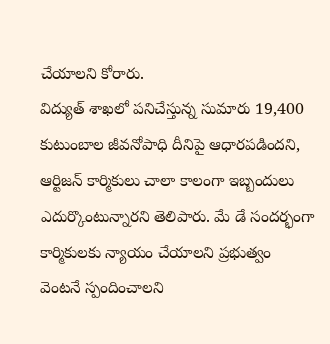చేయాలని కోరారు.
విద్యుత్ శాఖలో పనిచేస్తున్న సుమారు 19,400 కుటుంబాల జీవనోపాధి దీనిపై ఆధారపడిందని, ఆర్టిజన్ కార్మికులు చాలా కాలంగా ఇబ్బందులు ఎదుర్కొంటున్నారని తెలిపారు. మే డే సందర్భంగా కార్మికులకు న్యాయం చేయాలని ప్రభుత్వం వెంటనే స్పందించాలని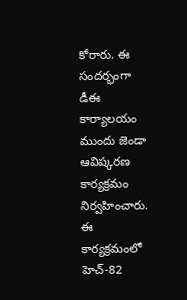కోరారు. ఈ సందర్భంగా డీఈ కార్యాలయం ముందు జెండా ఆవిష్కరణ కార్యక్రమం నిర్వహించారు.
ఈ కార్యక్రమంలో హెచ్-82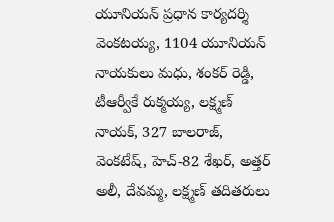యూనియన్ ప్రధాన కార్యదర్శి వెంకటయ్య, 1104 యూనియన్ నాయకులు మధు, శంకర్ రెడ్డి, టీఆర్వీకే రుక్మయ్య, లక్ష్మణ్ నాయక్, 327 బాలరాజ్, వెంకటేష్, హెచ్-82 శేఖర్, అత్తర్ అలీ, దేవమ్మ, లక్ష్మణ్ తదితరులు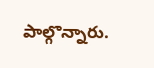పాల్గొన్నారు.